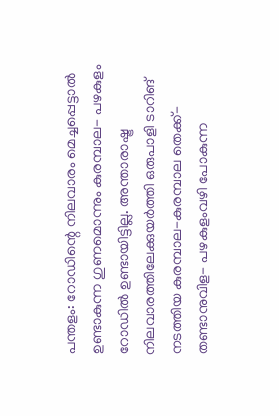പന്തളം: റോഡിന്റെ നിലവാരം മെച്ചപ്പെട്ടാൽ ഉണ്ടാകുന്ന ഗുണമൊന്നും കുരമ്പാല- പഴകുളം റോഡിൽ ഉണ്ടായിട്ടില്ല. അന്താരാഷ്ട്ര നിലവാരത്തിലേക്കുയർത്തി ഒരുപാളി ടാറിങ് നടത്തിയ കുരമ്പാല-കുരമ്പാല തെക്ക്- തണ്ടാനുവിള- പഴകുളംവഴി പോകുന്ന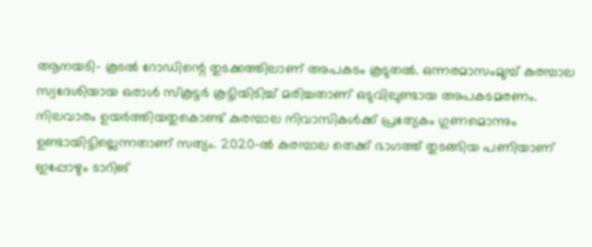ആനയടി- കൂടൽ റോഡിന്റെ തുടക്കത്തിലാണ് അപകടം കൂടുതൽ. ഒന്നരമാസംമുമ്പ് കുരമ്പാല സ്വദേശിയായ ഒരാൾ സ്കൂട്ടർ കൂട്ടിയിടിച്ച് മരിച്ചതാണ് ഒടുവിലുണ്ടായ അപകടമരണം.
നിലവാരം ഉയർത്തിയതുകൊണ്ട് കുരമ്പാല നിവാസികൾക്ക് പ്രത്യേകം ഗുണമൊന്നും ഉണ്ടായിട്ടില്ലെന്നതാണ് സത്യം. 2020-ൽ കുരമ്പാല തെക്ക് ഭാഗത്ത് തുടങ്ങിയ പണിയാണ് ഇപ്പോഴും ടാറിങ്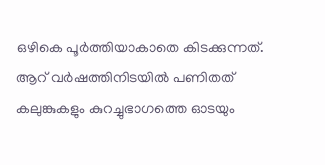ഒഴികെ പൂർത്തിയാകാതെ കിടക്കുന്നത്. ആറ് വർഷത്തിനിടയിൽ പണിതത് കലുങ്കുകളും കുറച്ചുഭാഗത്തെ ഓടയും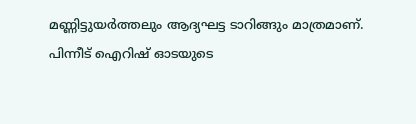മണ്ണിട്ടുയർത്തലും ആദ്യഘട്ട ടാറിങ്ങും മാത്രമാണ്.
പിന്നീട് ഐറിഷ് ഓടയുടെ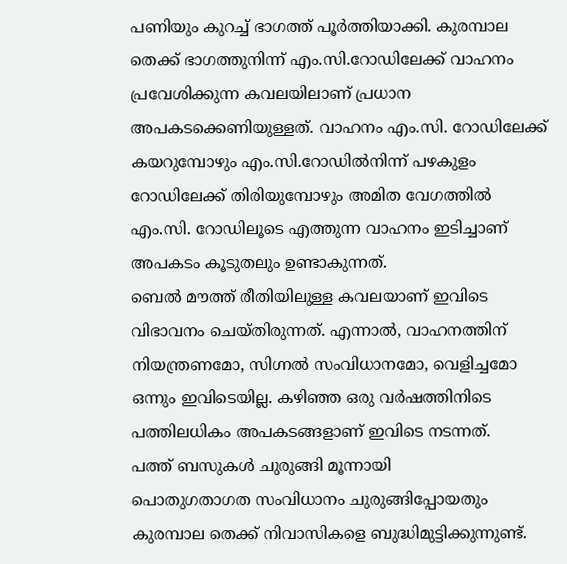പണിയും കുറച്ച് ഭാഗത്ത് പൂർത്തിയാക്കി. കുരമ്പാല തെക്ക് ഭാഗത്തുനിന്ന് എം.സി.റോഡിലേക്ക് വാഹനം പ്രവേശിക്കുന്ന കവലയിലാണ് പ്രധാന അപകടക്കെണിയുള്ളത്. വാഹനം എം.സി. റോഡിലേക്ക് കയറുമ്പോഴും എം.സി.റോഡിൽനിന്ന് പഴകുളം റോഡിലേക്ക് തിരിയുമ്പോഴും അമിത വേഗത്തിൽ എം.സി. റോഡിലൂടെ എത്തുന്ന വാഹനം ഇടിച്ചാണ് അപകടം കൂടുതലും ഉണ്ടാകുന്നത്.
ബെൽ മൗത്ത് രീതിയിലുള്ള കവലയാണ് ഇവിടെ വിഭാവനം ചെയ്തിരുന്നത്. എന്നാൽ, വാഹനത്തിന് നിയന്ത്രണമോ, സിഗ്നൽ സംവിധാനമോ, വെളിച്ചമോ ഒന്നും ഇവിടെയില്ല. കഴിഞ്ഞ ഒരു വർഷത്തിനിടെ പത്തിലധികം അപകടങ്ങളാണ് ഇവിടെ നടന്നത്.
പത്ത് ബസുകൾ ചുരുങ്ങി മൂന്നായി
പൊതുഗതാഗത സംവിധാനം ചുരുങ്ങിപ്പോയതും കുരമ്പാല തെക്ക് നിവാസികളെ ബുദ്ധിമുട്ടിക്കുന്നുണ്ട്.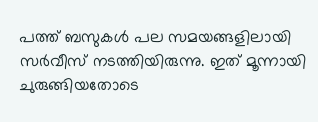പത്ത് ബസുകൾ പല സമയങ്ങളിലായി സർവീസ് നടത്തിയിരുന്നു. ഇത് മൂന്നായി ചുരുങ്ങിയതോടെ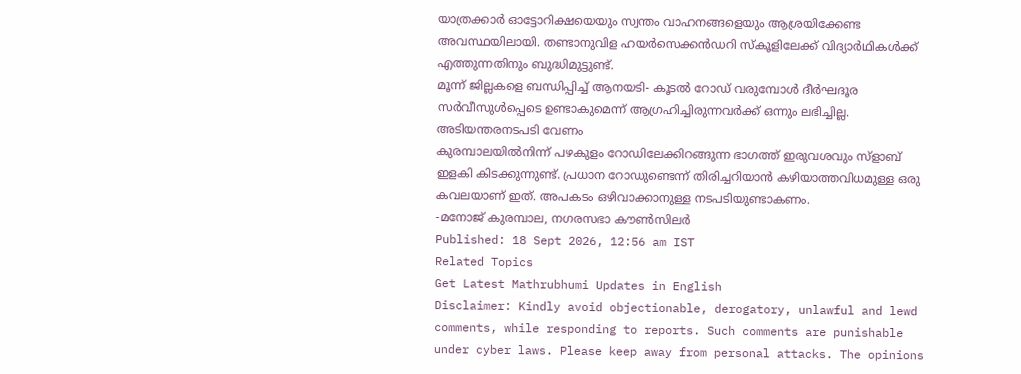യാത്രക്കാർ ഓട്ടോറിക്ഷയെയും സ്വന്തം വാഹനങ്ങളെയും ആശ്രയിക്കേണ്ട അവസ്ഥയിലായി. തണ്ടാനുവിള ഹയർസെക്കൻഡറി സ്കൂളിലേക്ക് വിദ്യാർഥികൾക്ക് എത്തുന്നതിനും ബുദ്ധിമുട്ടുണ്ട്.
മൂന്ന് ജില്ലകളെ ബന്ധിപ്പിച്ച് ആനയടി- കൂടൽ റോഡ് വരുമ്പോൾ ദീർഘദൂര സർവീസുൾപ്പെടെ ഉണ്ടാകുമെന്ന് ആഗ്രഹിച്ചിരുന്നവർക്ക് ഒന്നും ലഭിച്ചില്ല.
അടിയന്തരനടപടി വേണം
കുരമ്പാലയിൽനിന്ന് പഴകുളം റോഡിലേക്കിറങ്ങുന്ന ഭാഗത്ത് ഇരുവശവും സ്ളാബ് ഇളകി കിടക്കുന്നുണ്ട്. പ്രധാന റോഡുണ്ടെന്ന് തിരിച്ചറിയാൻ കഴിയാത്തവിധമുള്ള ഒരു കവലയാണ് ഇത്. അപകടം ഒഴിവാക്കാനുള്ള നടപടിയുണ്ടാകണം.
-മനോജ് കുരമ്പാല, നഗരസഭാ കൗൺസിലർ
Published: 18 Sept 2026, 12:56 am IST
Related Topics
Get Latest Mathrubhumi Updates in English
Disclaimer: Kindly avoid objectionable, derogatory, unlawful and lewd comments, while responding to reports. Such comments are punishable under cyber laws. Please keep away from personal attacks. The opinions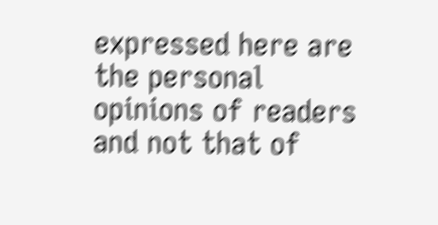expressed here are the personal opinions of readers and not that of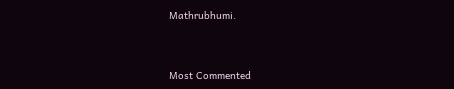Mathrubhumi.



Most Commented